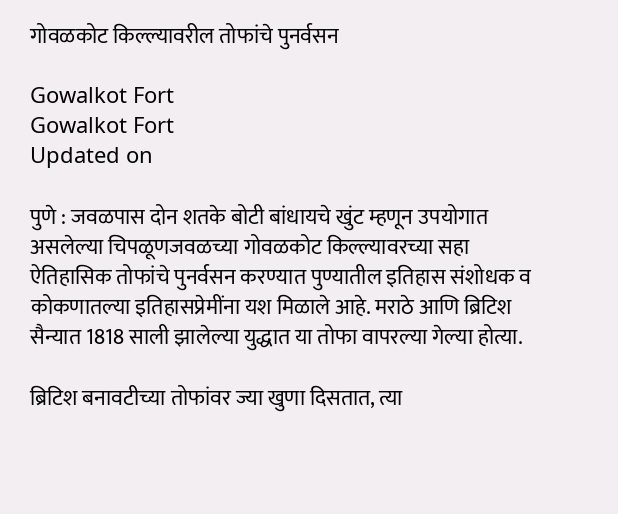गोवळकोट किल्ल्यावरील तोफांचे पुनर्वसन

Gowalkot Fort
Gowalkot Fort
Updated on

पुणे : जवळपास दोन शतके बोटी बांधायचे खुंट म्हणून उपयोगात असलेल्या चिपळूणजवळच्या गोवळकोट किल्ल्यावरच्या सहा ऐतिहासिक तोफांचे पुनर्वसन करण्यात पुण्यातील इतिहास संशोधक व कोकणातल्या इतिहासप्रेमींना यश मिळाले आहे. मराठे आणि ब्रिटिश सैन्यात 1818 साली झालेल्या युद्धात या तोफा वापरल्या गेल्या होत्या.

ब्रिटिश बनावटीच्या तोफांवर ज्या खुणा दिसतात, त्या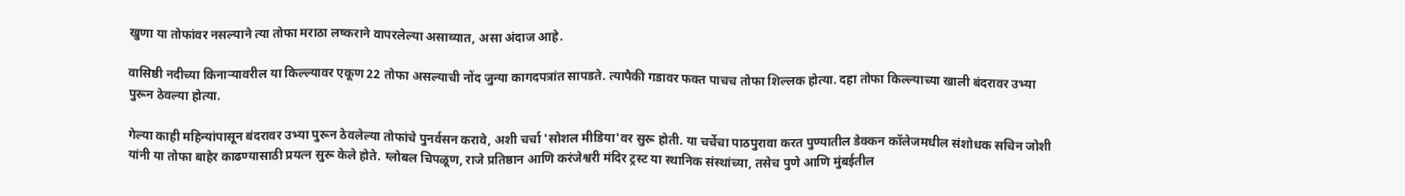खुणा या तोफांवर नसल्याने त्या तोफा मराठा लष्कराने वापरलेल्या असाव्यात, असा अंदाज आहे.

वासिष्ठी नदीच्या किनाऱ्यावरील या किल्ल्यावर एकूण 22 तोफा असल्याची नोंद जुन्या कागदपत्रांत सापडते. त्यापैकी गडावर फक्त पाचच तोफा शिल्लक होत्या. दहा तोफा किल्ल्याच्या खाली बंदरावर उभ्या पुरून ठेवल्या होत्या.

गेल्या काही महिन्यांपासून बंदरावर उभ्या पुरून ठेवलेल्या तोफांचे पुनर्वसन करावे, अशी चर्चा 'सोशल मीडिया'वर सुरू होती. या चर्चेचा पाठपुरावा करत पुण्यातील डेक्कन कॉलेजमधील संशोधक सचिन जोशी यांनी या तोफा बाहेर काढण्यासाठी प्रयत्न सुरू केले होते. ग्लोबल चिपळूण, राजे प्रतिष्ठान आणि करंजेश्वरी मंदिर ट्रस्ट या स्थानिक संस्थांच्या, तसेच पुणे आणि मुंबईतील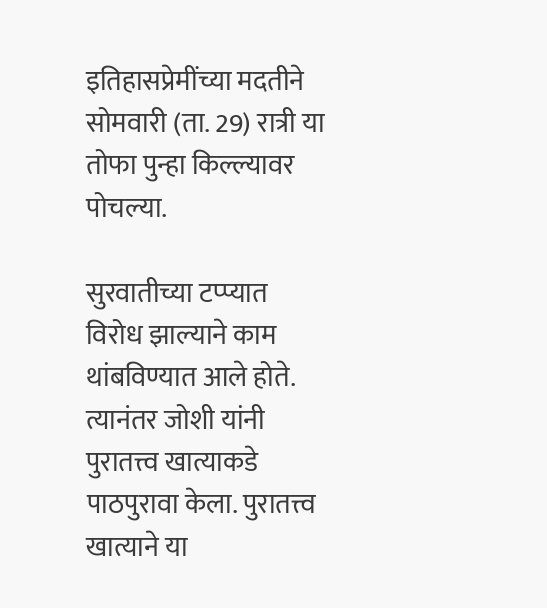इतिहासप्रेमींच्या मदतीने सोमवारी (ता. 29) रात्री या तोफा पुन्हा किल्ल्यावर पोचल्या.

सुरवातीच्या टप्प्यात विरोध झाल्याने काम थांबविण्यात आले होते. त्यानंतर जोशी यांनी पुरातत्त्व खात्याकडे पाठपुरावा केला. पुरातत्त्व खात्याने या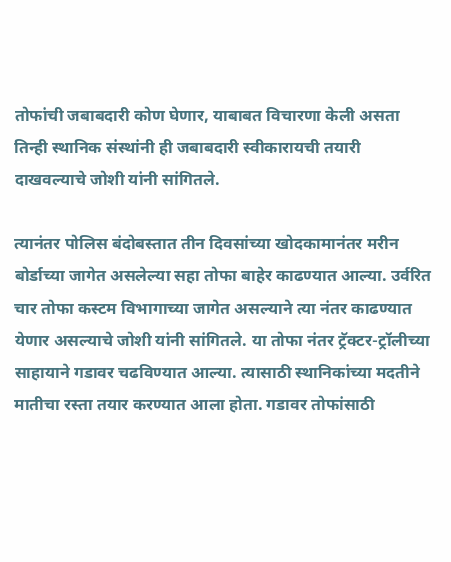तोफांची जबाबदारी कोण घेणार, याबाबत विचारणा केली असता तिन्ही स्थानिक संस्थांनी ही जबाबदारी स्वीकारायची तयारी दाखवल्याचे जोशी यांनी सांगितले.

त्यानंतर पोलिस बंदोबस्तात तीन दिवसांच्या खोदकामानंतर मरीन बोर्डाच्या जागेत असलेल्या सहा तोफा बाहेर काढण्यात आल्या. उर्वरित चार तोफा कस्टम विभागाच्या जागेत असल्याने त्या नंतर काढण्यात येणार असल्याचे जोशी यांनी सांगितले. या तोफा नंतर ट्रॅक्‍टर-ट्रॉलीच्या साहायाने गडावर चढविण्यात आल्या. त्यासाठी स्थानिकांच्या मदतीने मातीचा रस्ता तयार करण्यात आला होता. गडावर तोफांसाठी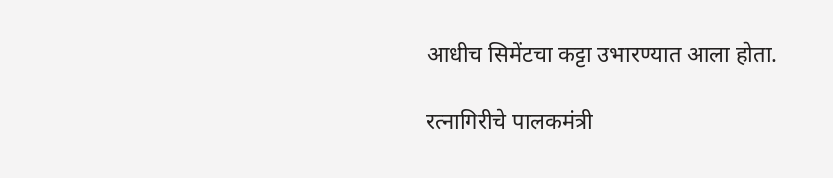आधीच सिमेंटचा कट्टा उभारण्यात आला होता.

रत्नागिरीचे पालकमंत्री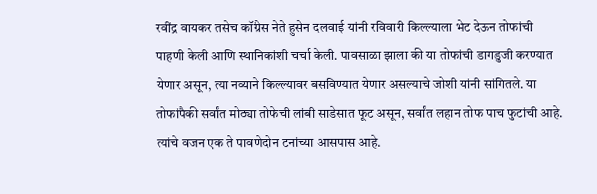रवींद्र वायकर तसेच कॉंग्रेस नेते हुसेन दलवाई यांनी रविवारी किल्ल्याला भेट देऊन तोफांची पाहणी केली आणि स्थानिकांशी चर्चा केली. पावसाळा झाला की या तोफांची डागडुजी करण्यात येणार असून, त्या नव्याने किल्ल्यावर बसविण्यात येणार असल्याचे जोशी यांनी सांगितले. या तोफांपैकी सर्वांत मोठ्या तोफेची लांबी साडेसात फूट असून, सर्वांत लहान तोफ पाच फुटांची आहे. त्यांचे वजन एक ते पावणेदोन टनांच्या आसपास आहे.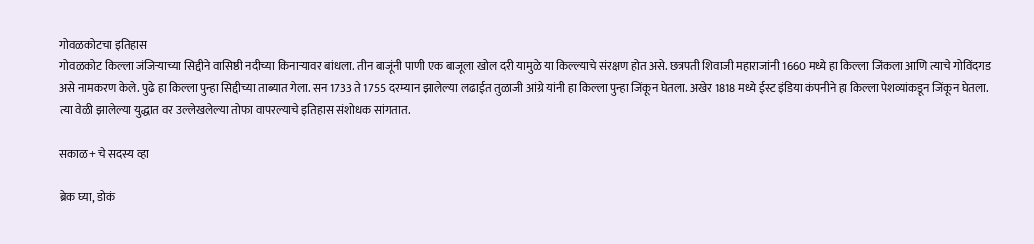गोवळकोटचा इतिहास
गोवळकोट किल्ला जंजिऱ्याच्या सिद्दीने वासिष्ठी नदीच्या किनाऱ्यावर बांधला. तीन बाजूंनी पाणी एक बाजूला खोल दरी यामुळे या किल्ल्याचे संरक्षण होत असे. छत्रपती शिवाजी महाराजांनी 1660 मध्ये हा किल्ला जिंकला आणि त्याचे गोविंदगड असे नामकरण केले. पुढे हा किल्ला पुन्हा सिद्दीच्या ताब्यात गेला. सन 1733 ते 1755 दरम्यान झालेल्या लढाईत तुळाजी आंग्रे यांनी हा किल्ला पुन्हा जिंकून घेतला. अखेर 1818 मध्ये ईस्ट इंडिया कंपनीने हा किल्ला पेशव्यांकडून जिंकून घेतला. त्या वेळी झालेल्या युद्धात वर उल्लेखलेल्या तोफा वापरल्याचे इतिहास संशोधक सांगतात.

सकाळ+ चे सदस्य व्हा

ब्रेक घ्या, डोकं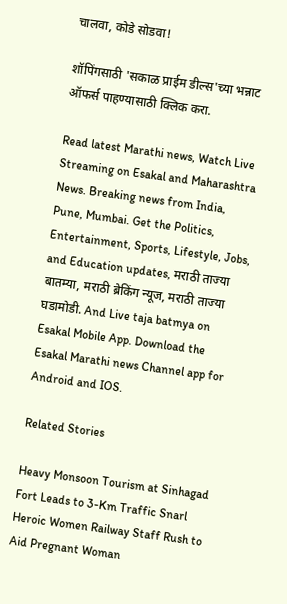चालवा, कोडे सोडवा!

शॉपिंगसाठी 'सकाळ प्राईम डील्स'च्या भन्नाट ऑफर्स पाहण्यासाठी क्लिक करा.

Read latest Marathi news, Watch Live Streaming on Esakal and Maharashtra News. Breaking news from India, Pune, Mumbai. Get the Politics, Entertainment, Sports, Lifestyle, Jobs, and Education updates, मराठी ताज्या बातम्या, मराठी ब्रेकिंग न्यूज, मराठी ताज्या घडामोडी. And Live taja batmya on Esakal Mobile App. Download the Esakal Marathi news Channel app for Android and IOS.

Related Stories

Heavy Monsoon Tourism at Sinhagad Fort Leads to 3-Km Traffic Snarl
Heroic Women Railway Staff Rush to Aid Pregnant Woman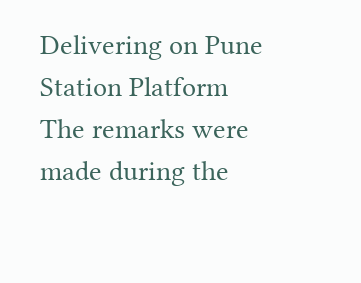Delivering on Pune Station Platform
The remarks were made during the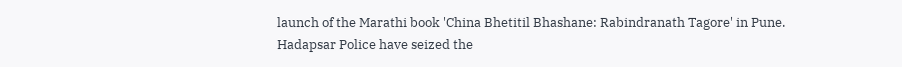launch of the Marathi book 'China Bhetitil Bhashane: Rabindranath Tagore' in Pune.
Hadapsar Police have seized the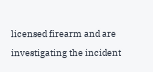licensed firearm and are investigating the incident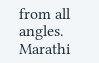from all angles.
Marathi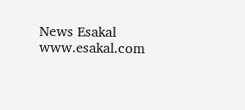News Esakal
www.esakal.com